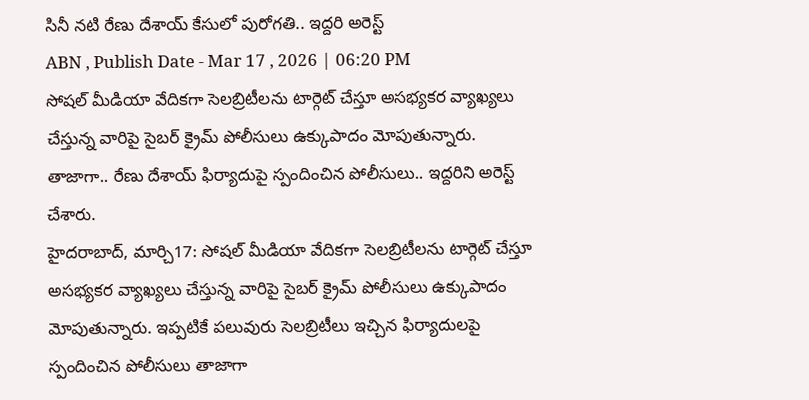సినీ నటి రేణు దేశాయ్ కేసులో పురోగతి.. ఇద్దరి అరెస్ట్
ABN , Publish Date - Mar 17 , 2026 | 06:20 PM
సోషల్ మీడియా వేదికగా సెలబ్రిటీలను టార్గెట్ చేస్తూ అసభ్యకర వ్యాఖ్యలు చేస్తున్న వారిపై సైబర్ క్రైమ్ పోలీసులు ఉక్కుపాదం మోపుతున్నారు. తాజాగా.. రేణు దేశాయ్ ఫిర్యాదుపై స్పందించిన పోలీసులు.. ఇద్దరిని అరెస్ట్ చేశారు.
హైదరాబాద్, మార్చి17: సోషల్ మీడియా వేదికగా సెలబ్రిటీలను టార్గెట్ చేస్తూ అసభ్యకర వ్యాఖ్యలు చేస్తున్న వారిపై సైబర్ క్రైమ్ పోలీసులు ఉక్కుపాదం మోపుతున్నారు. ఇప్పటికే పలువురు సెలబ్రిటీలు ఇచ్చిన ఫిర్యాదులపై స్పందించిన పోలీసులు తాజాగా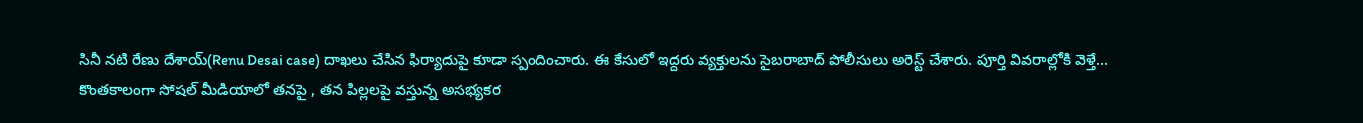సినీ నటి రేణు దేశాయ్(Renu Desai case) దాఖలు చేసిన ఫిర్యాదుపై కూడా స్పందించారు. ఈ కేసులో ఇద్దరు వ్యక్తులను సైబరాబాద్ పోలీసులు అరెస్ట్ చేశారు. పూర్తి వివరాల్లోకి వెళ్తే...
కొంతకాలంగా సోషల్ మీడియాలో తనపై , తన పిల్లలపై వస్తున్న అసభ్యకర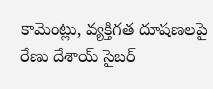కామెంట్లు, వ్యక్తిగత దూషణలపై రేణు దేశాయ్ సైబర్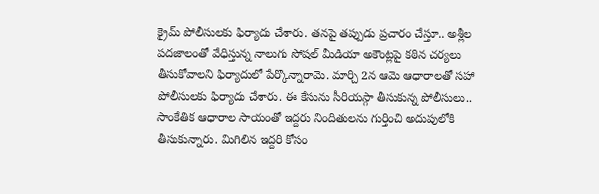క్రైమ్ పోలీసులకు ఫిర్యాదు చేశారు. తనపై తప్పుడు ప్రచారం చేస్తూ.. అశ్లీల పదజాలంతో వేధిస్తున్న నాలుగు సోషల్ మీడియా అకౌంట్లపై కఠిన చర్యలు తీసుకోవాలని ఫిర్యాదులో పేర్కొన్నారామె. మార్చి 2న ఆమె ఆధారాలతో సహా పోలీసులకు ఫిర్యాదు చేశారు. ఈ కేసును సీరియస్గా తీసుకున్న పోలీసులు.. సాంకేతిక ఆధారాల సాయంతో ఇద్దరు నిందితులను గుర్తించి అదుపులోకి తీసుకున్నారు. మిగిలిన ఇద్దరి కోసం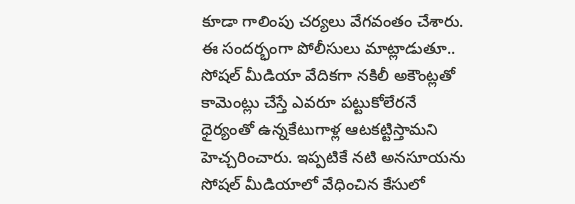కూడా గాలింపు చర్యలు వేగవంతం చేశారు.
ఈ సందర్భంగా పోలీసులు మాట్లాడుతూ.. సోషల్ మీడియా వేదికగా నకిలీ అకౌంట్లతో కామెంట్లు చేస్తే ఎవరూ పట్టుకోలేరనే ధైర్యంతో ఉన్నకేటుగాళ్ల ఆటకట్టిస్తామని హెచ్చరించారు. ఇప్పటికే నటి అనసూయను సోషల్ మీడియాలో వేధించిన కేసులో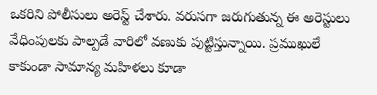ఒకరిని పోలీసులు అరెస్ట్ చేశారు. వరుసగా జరుగుతున్న ఈ అరెస్టులు వేధింపులకు పాల్పడే వారిలో వణుకు పుట్టిస్తున్నాయి. ప్రముఖులే కాకుండా సామాన్య మహిళలు కూడా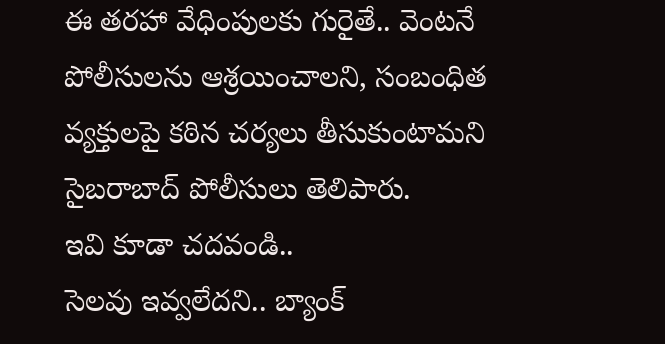ఈ తరహా వేధింపులకు గురైతే.. వెంటనే పోలీసులను ఆశ్రయించాలని, సంబంధిత వ్యక్తులపై కఠిన చర్యలు తీసుకుంటామని సైబరాబాద్ పోలీసులు తెలిపారు.
ఇవి కూడా చదవండి..
సెలవు ఇవ్వలేదని.. బ్యాంక్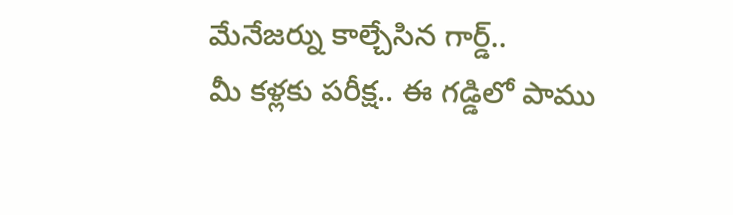మేనేజర్ను కాల్చేసిన గార్డ్..
మీ కళ్లకు పరీక్ష.. ఈ గడ్డిలో పాము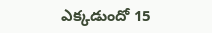ఎక్కడుందో 15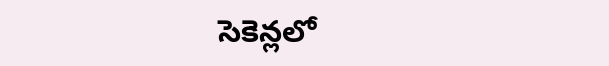సెకెన్లలో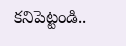కనిపెట్టండి..